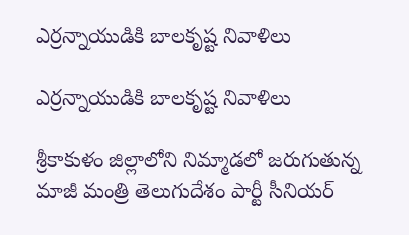ఎర్రన్నాయుడికి బాలకృష్ట నివాళిలు

ఎర్రన్నాయుడికి బాలకృష్ట నివాళిలు

శ్రీకాకుళం జిల్లాలోని నిమ్మాడలో జరుగుతున్న మాజీ మంత్రి తెలుగుదేశం పార్టీ సీనియర్‌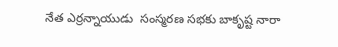నేత ఎర్రన్నాయుడు  సంస్మరణ సభకు బాకృష్ట నారా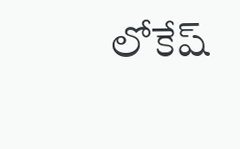లోకేష్‌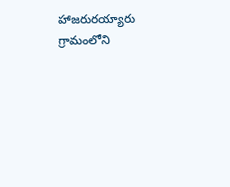హాజరురయ్యారు గ్రామంలోని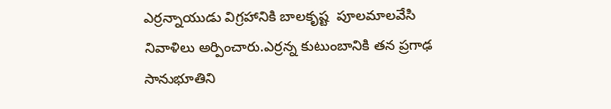ఎర్రన్నాయుడు విగ్రహానికి బాలకృష్ట  పూలమాలవేసి నివాళిలు అర్పించారు.ఎర్రన్న కుటుంబానికి తన ప్రగాఢ సానుభూతిని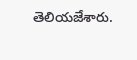తెలియజేశారు.